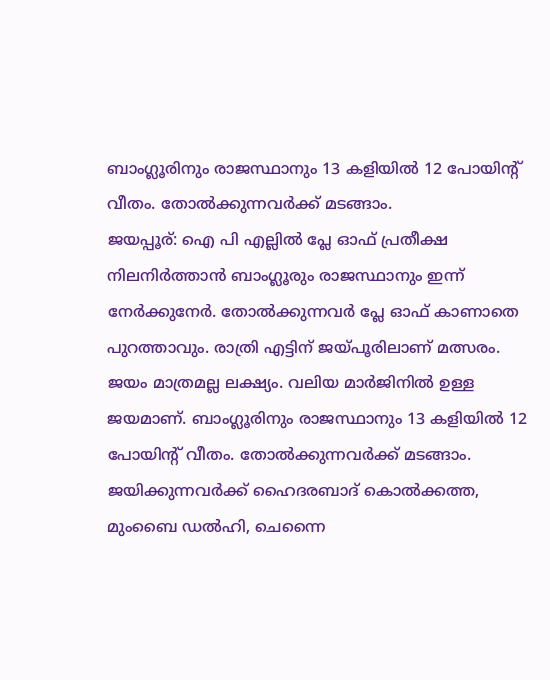ബാംഗ്ലൂരിനും രാജസ്ഥാനും 13 കളിയിൽ 12 പോയിന്‍റ് വീതം. തോൽക്കുന്നവർക്ക് മടങ്ങാം.
ജയപ്പൂര്: ഐ പി എല്ലിൽ പ്ലേ ഓഫ് പ്രതീക്ഷ നിലനിർത്താൻ ബാംഗ്ലൂരും രാജസ്ഥാനും ഇന്ന് നേർക്കുനേർ. തോൽക്കുന്നവർ പ്ലേ ഓഫ് കാണാതെ പുറത്താവും. രാത്രി എട്ടിന് ജയ്പൂരിലാണ് മത്സരം. ജയം മാത്രമല്ല ലക്ഷ്യം. വലിയ മാർജിനിൽ ഉള്ള ജയമാണ്. ബാംഗ്ലൂരിനും രാജസ്ഥാനും 13 കളിയിൽ 12 പോയിന്റ് വീതം. തോൽക്കുന്നവർക്ക് മടങ്ങാം. ജയിക്കുന്നവർക്ക് ഹൈദരബാദ് കൊൽക്കത്ത, മുംബൈ ഡൽഹി, ചെന്നൈ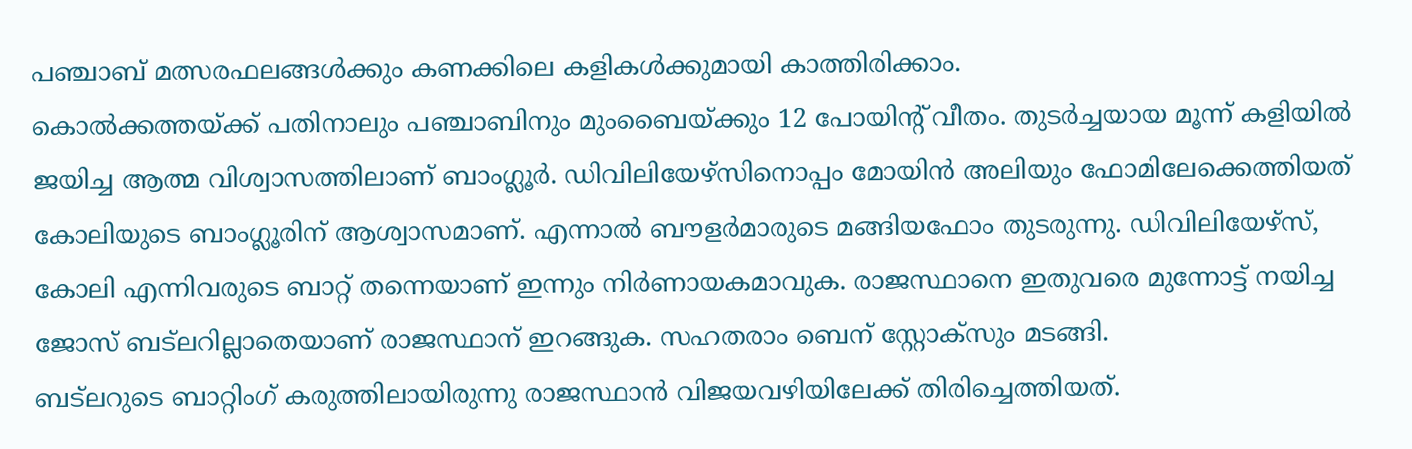പഞ്ചാബ് മത്സരഫലങ്ങൾക്കും കണക്കിലെ കളികൾക്കുമായി കാത്തിരിക്കാം.
കൊൽക്കത്തയ്ക്ക് പതിനാലും പഞ്ചാബിനും മുംബൈയ്ക്കും 12 പോയിന്റ് വീതം. തുടർച്ചയായ മൂന്ന് കളിയിൽ ജയിച്ച ആത്മ വിശ്വാസത്തിലാണ് ബാംഗ്ലൂർ. ഡിവിലിയേഴ്സിനൊപ്പം മോയിൻ അലിയും ഫോമിലേക്കെത്തിയത് കോലിയുടെ ബാംഗ്ലൂരിന് ആശ്വാസമാണ്. എന്നാൽ ബൗളർമാരുടെ മങ്ങിയഫോം തുടരുന്നു. ഡിവിലിയേഴ്സ്, കോലി എന്നിവരുടെ ബാറ്റ് തന്നെയാണ് ഇന്നും നിർണായകമാവുക. രാജസ്ഥാനെ ഇതുവരെ മുന്നോട്ട് നയിച്ച ജോസ് ബട്ലറില്ലാതെയാണ് രാജസ്ഥാന് ഇറങ്ങുക. സഹതരാം ബെന് സ്റ്റോക്സും മടങ്ങി.
ബട്ലറുടെ ബാറ്റിംഗ് കരുത്തിലായിരുന്നു രാജസ്ഥാൻ വിജയവഴിയിലേക്ക് തിരിച്ചെത്തിയത്.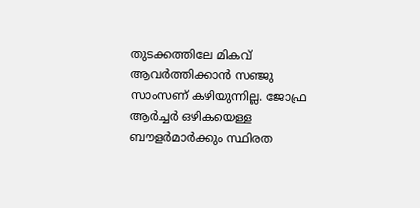തുടക്കത്തിലേ മികവ് ആവർത്തിക്കാൻ സഞ്ജു സാംസണ് കഴിയുന്നില്ല. ജോഫ്ര ആർച്ചർ ഒഴികയെള്ള ബൗളർമാർക്കും സ്ഥിരത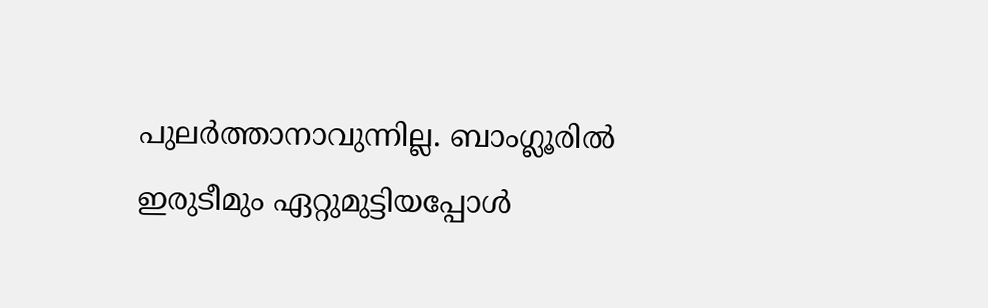പുലർത്താനാവുന്നില്ല. ബാംഗ്ലൂരിൽ ഇരുടീമും ഏറ്റുമുട്ടിയപ്പോൾ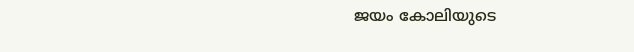ജയം കോലിയുടെ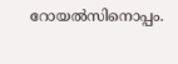റോയൽസിനൊപ്പം.